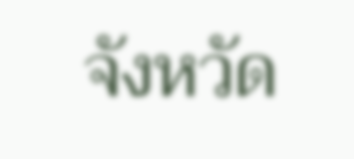จังหวัด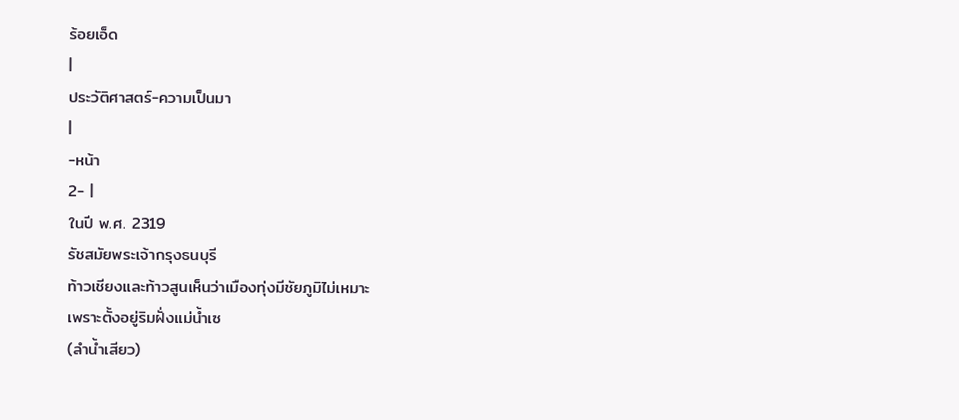ร้อยเอ็ด
|
ประวัติศาสตร์-ความเป็นมา
|
-หน้า
2- |
ในปี พ.ศ. 2319
รัชสมัยพระเจ้ากรุงธนบุรี
ท้าวเชียงและท้าวสูนเห็นว่าเมืองทุ่งมีชัยภูมิไม่เหมาะ
เพราะตั้งอยู่ริมฝั่งแม่น้ำเซ
(ลำน้ำเสียว)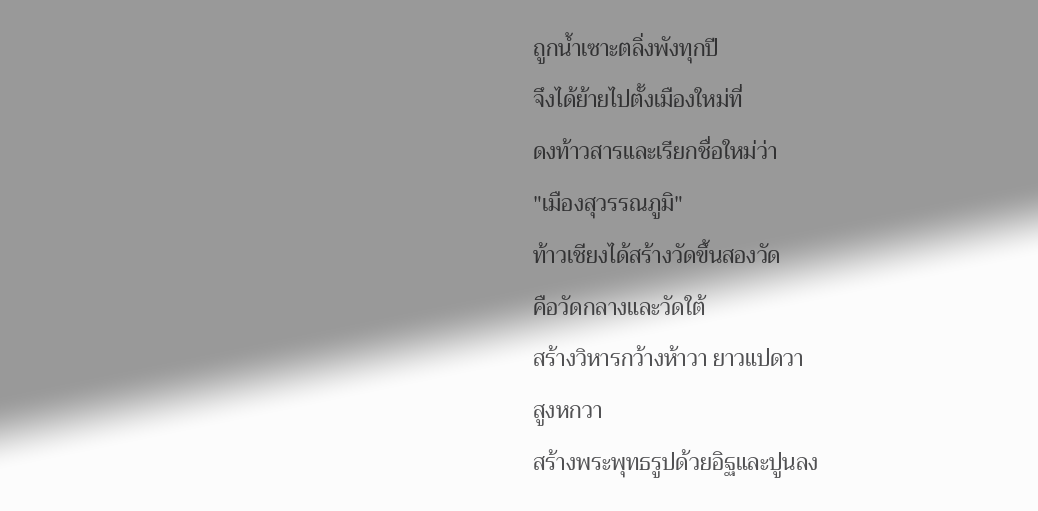ถูกน้ำเซาะตลิ่งพังทุกปี
จึงได้ย้ายไปตั้งเมืองใหม่ที่
ดงท้าวสารและเรียกชื่อใหม่ว่า
"เมืองสุวรรณภูมิ"
ท้าวเชียงได้สร้างวัดขึ้นสองวัด
คือวัดกลางและวัดใต้
สร้างวิหารกว้างห้าวา ยาวแปดวา
สูงหกวา
สร้างพระพุทธรูปด้วยอิฐและปูนลง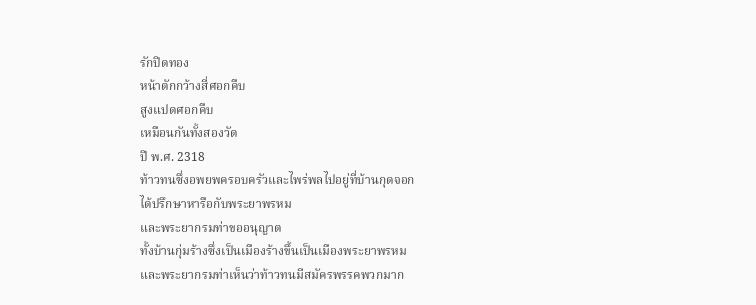รักปิดทอง
หน้าตักกว้างสี่ศอกคืบ
สูงแปดศอกคืบ
เหมือนกันทั้งสองวัด
ปี พ.ศ. 2318
ท้าวทนซึ่งอพยพครอบครัวและไพร่พลไปอยู่ที่บ้านกุดจอก
ได้ปรึกษาหารือกับพระยาพรหม
และพระยากรมท่าขออนุญาต
ทั้งบ้านกุ่มร้างซึ่งเป็นเมืองร้างขึ้นเป็นเมืองพระยาพรหม
และพระยากรมท่าเห็นว่าท้าวทนมีสมัครพรรคพวกมาก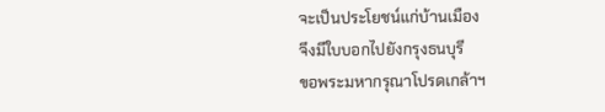จะเป็นประโยชน์แก่บ้านเมือง
จึงมีใบบอกไปยังกรุงธนบุรี
ขอพระมหากรุณาโปรดเกล้าฯ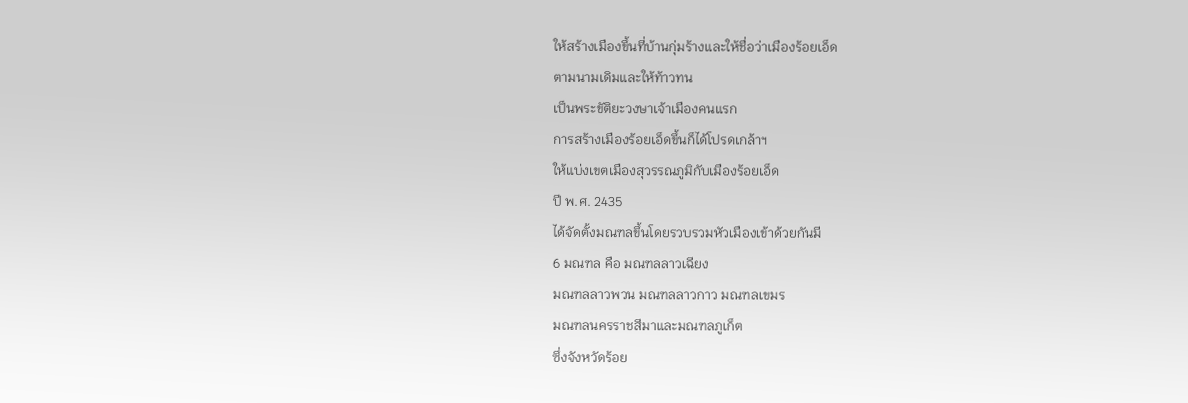ให้สร้างเมืองขึ้นที่บ้านกุ่มร้างและให้ชื่อว่าเมืองร้อยเอ็ด
ตามนามเดิมและให้ท้าวทน
เป็นพระขัติยะวงษาเจ้าเมืองคนแรก
การสร้างเมืองร้อยเอ็ดขึ้นก็ได้โปรดเกล้าฯ
ให้แบ่งเขตเมืองสุวรรณภูมิกับเมืองร้อยเอ็ด
ปี พ.ศ. 2435
ได้จัดตั้งมณฑลขึ้นโดยรวบรวมหัวเมืองเข้าด้วยกันมี
6 มณฑล คือ มณฑลลาวเฉียง
มณฑลลาวพวน มณฑลลาวกาว มณฑลเขมร
มณฑลนครราชสีมาและมณฑลภูเก็ต
ซึ่งจังหวัดร้อย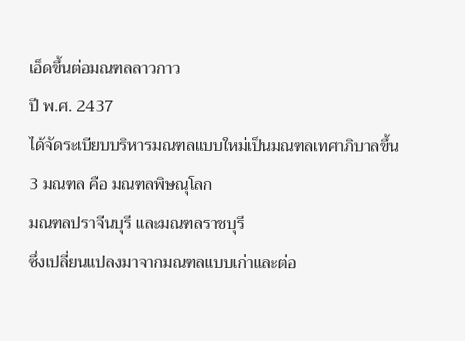เอ็ดขึ้นต่อมณฑลลาวกาว
ปี พ.ศ. 2437
ได้จัดระเบียบบริหารมณฑลแบบใหม่เป็นมณฑลเทศาภิบาลขึ้น
3 มณฑล คือ มณฑลพิษณุโลก
มณฑลปราจีนบุรี และมณฑลราชบุรี
ซึ่งเปลี่ยนแปลงมาจากมณฑลแบบเก่าและต่อ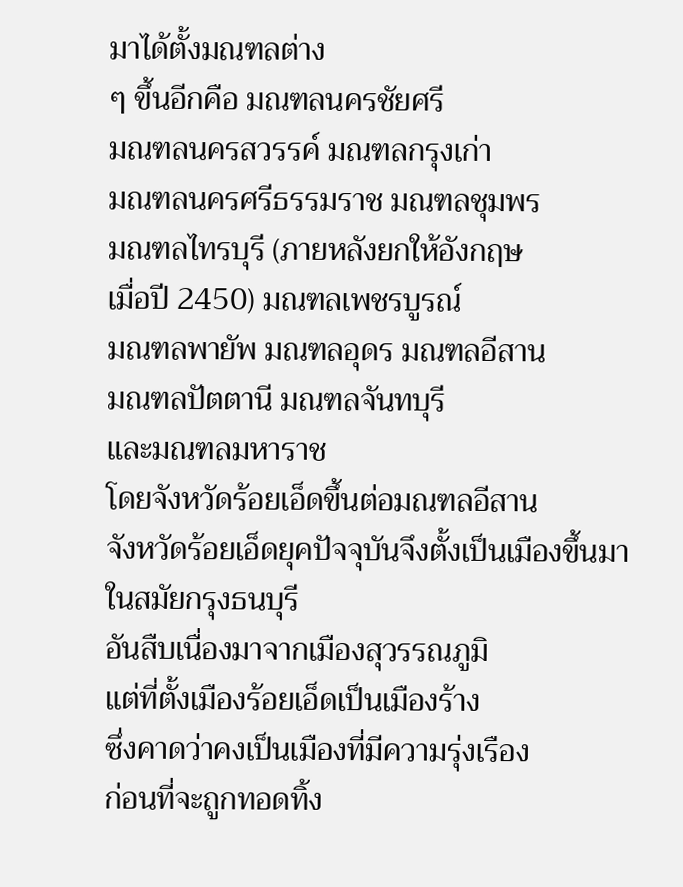มาได้ตั้งมณฑลต่าง
ๆ ขึ้นอีกคือ มณฑลนครชัยศรี
มณฑลนครสวรรค์ มณฑลกรุงเก่า
มณฑลนครศรีธรรมราช มณฑลชุมพร
มณฑลไทรบุรี (ภายหลังยกให้อังกฤษ
เมื่อปี 2450) มณฑลเพชรบูรณ์
มณฑลพายัพ มณฑลอุดร มณฑลอีสาน
มณฑลปัตตานี มณฑลจันทบุรี
และมณฑลมหาราช
โดยจังหวัดร้อยเอ็ดขึ้นต่อมณฑลอีสาน
จังหวัดร้อยเอ็ดยุคปัจจุบันจึงตั้งเป็นเมืองขึ้นมาในสมัยกรุงธนบุรี
อันสืบเนื่องมาจากเมืองสุวรรณภูมิ
แต่ที่ตั้งเมืองร้อยเอ็ดเป็นเมืองร้าง
ซึ่งคาดว่าคงเป็นเมืองที่มีความรุ่งเรือง
ก่อนที่จะถูกทอดทิ้ง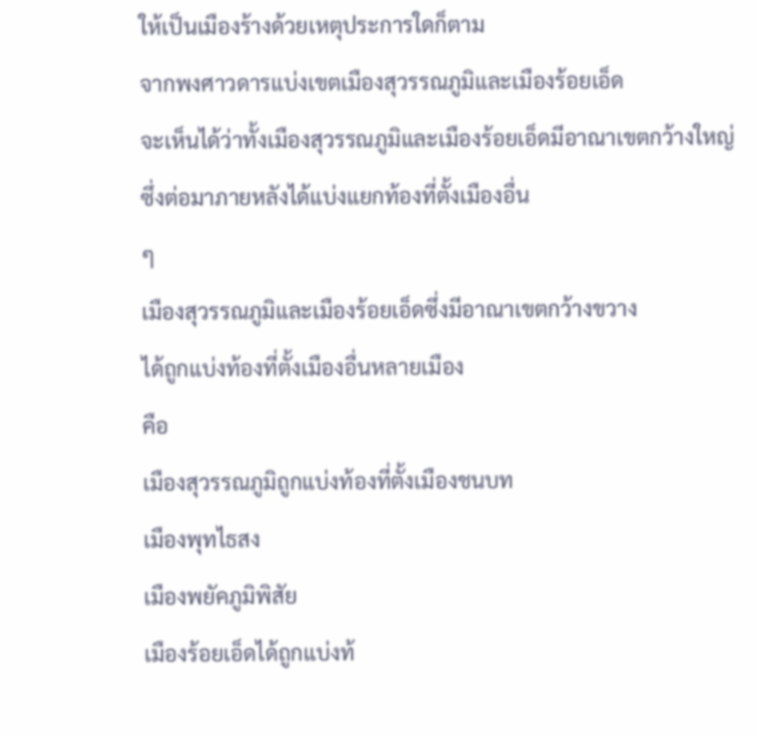ให้เป็นเมืองร้างด้วยเหตุประการใดก็ตาม
จากพงศาวดารแบ่งเขตเมืองสุวรรณภูมิและเมืองร้อยเอ็ด
จะเห็นได้ว่าทั้งเมืองสุวรรณภูมิและเมืองร้อยเอ็ดมีอาณาเขตกว้างใหญ่
ซึ่งต่อมาภายหลังได้แบ่งแยกท้องที่ตั้งเมืองอื่น
ๆ
เมืองสุวรรณภูมิและเมืองร้อยเอ็ดซึ่งมีอาณาเขตกว้างขวาง
ได้ถูกแบ่งท้องที่ตั้งเมืองอื่นหลายเมือง
คือ
เมืองสุวรรณภูมิถูกแบ่งท้องที่ตั้งเมืองชนบท
เมืองพุทไธสง
เมืองพยัคภูมิพิสัย
เมืองร้อยเอ็ดได้ถูกแบ่งท้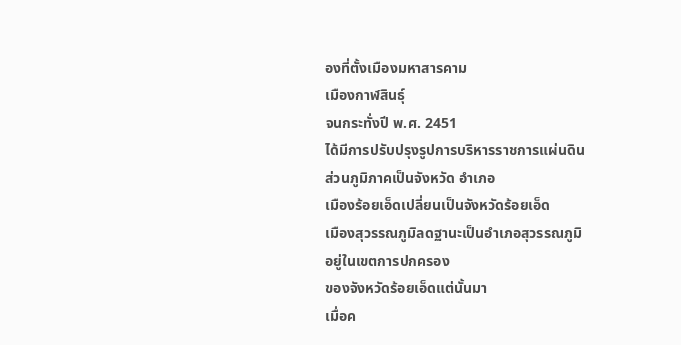องที่ตั้งเมืองมหาสารคาม
เมืองกาฬสินธุ์
จนกระทั่งปี พ.ศ. 2451
ได้มีการปรับปรุงรูปการบริหารราชการแผ่นดิน
ส่วนภูมิภาคเป็นจังหวัด อำเภอ
เมืองร้อยเอ็ดเปลี่ยนเป็นจังหวัดร้อยเอ็ด
เมืองสุวรรณภูมิลดฐานะเป็นอำเภอสุวรรณภูมิ
อยู่ในเขตการปกครอง
ของจังหวัดร้อยเอ็ดแต่นั้นมา
เมื่อค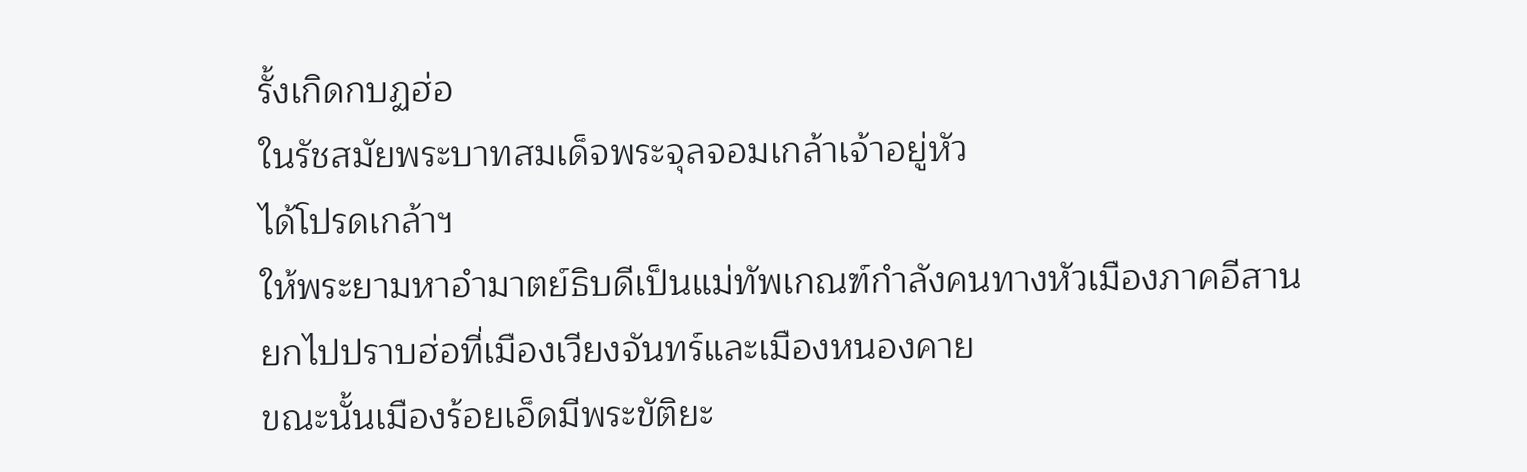รั้งเกิดกบฏฮ่อ
ในรัชสมัยพระบาทสมเด็จพระจุลจอมเกล้าเจ้าอยู่หัว
ได้โปรดเกล้าฯ
ให้พระยามหาอำมาตย์ธิบดีเป็นแม่ทัพเกณฑ์กำลังคนทางหัวเมืองภาคอีสาน
ยกไปปราบฮ่อที่เมืองเวียงจันทร์และเมืองหนองคาย
ขณะนั้นเมืองร้อยเอ็ดมีพระขัติยะ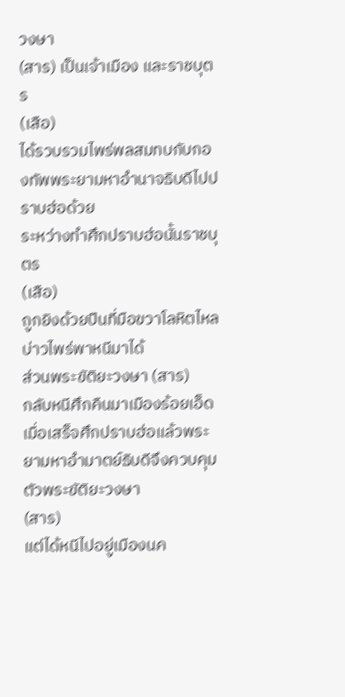วงษา
(สาร) เป็นเจ้าเมือง และราชบุตร
(เสือ)
ได้รวบรวมไพร่พลสมทบกับกองทัพพระยามหาอำนาจธิบดีไปปราบฮ่อด้วย
ระหว่างทำศึกปราบฮ่อนั้นราชบุตร
(เสือ)
ถูกยิงด้วยปืนที่มือขวาโลหิตไหล
บ่าวไพร่พาหนีมาได้
ส่วนพระขัติยะวงษา (สาร)
กลับหนีศึกคืนมาเมืองร้อยเอ็ด
เมื่อเสร็จศึกปราบฮ่อแล้วพระยามหาอำมาตย์ธิบดีจึงควบคุมตัวพระขัติยะวงษา
(สาร)
แต่ได้หนีไปอยู่เมืองนค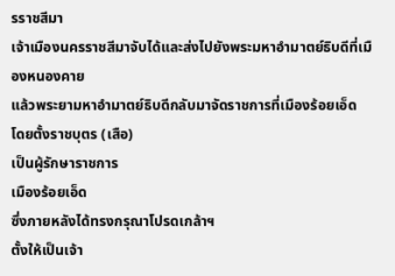รราชสีมา
เจ้าเมืองนครราชสีมาจับได้และส่งไปยังพระมหาอำมาตย์ธิบดีที่เมืองหนองคาย
แล้วพระยามหาอำมาตย์ธิบดีกลับมาจัดราชการที่เมืองร้อยเอ็ด
โดยตั้งราชบุตร (เสือ)
เป็นผู้รักษาราชการ
เมืองร้อยเอ็ด
ซึ่งภายหลังได้ทรงกรุณาโปรดเกล้าฯ
ตั้งให้เป็นเจ้า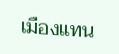เมืองแทน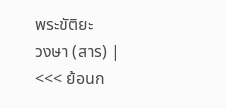พระขัติยะ
วงษา (สาร) |
<<< ย้อนก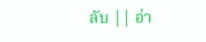ลับ || อ่า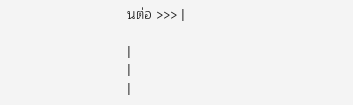นต่อ >>> |

|
|
|